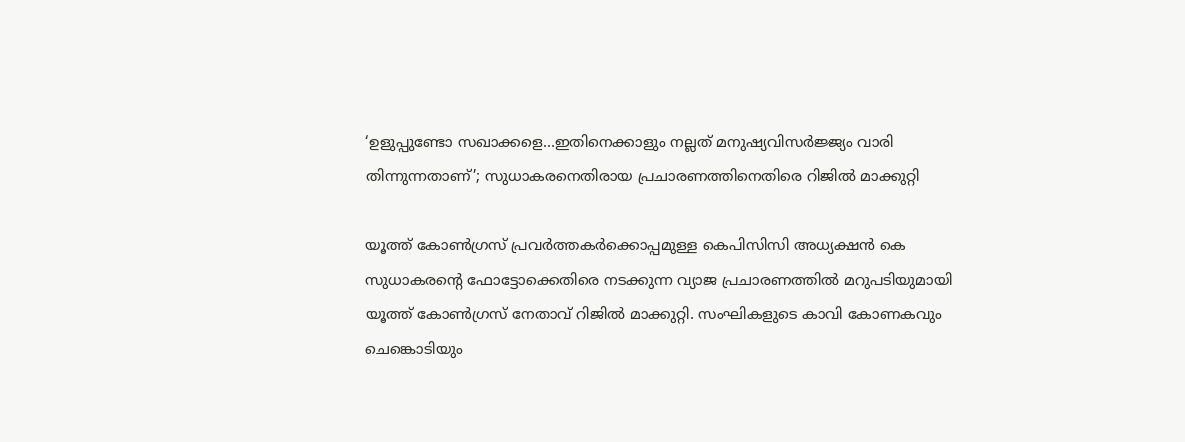‘ഉളുപ്പുണ്ടോ സഖാക്കളെ…ഇതിനെക്കാളും നല്ലത് മനുഷ്യവിസര്‍ജ്ജ്യം വാരി തിന്നുന്നതാണ്’; സുധാകരനെതിരായ പ്രചാരണത്തിനെതിരെ റിജില്‍ മാക്കുറ്റി

യൂത്ത് കോണ്‍ഗ്രസ് പ്രവര്‍ത്തകര്‍ക്കൊപ്പമുള്ള കെപിസിസി അധ്യക്ഷന്‍ കെ സുധാകരന്റെ ഫോട്ടോക്കെതിരെ നടക്കുന്ന വ്യാജ പ്രചാരണത്തില്‍ മറുപടിയുമായി യൂത്ത് കോണ്‍ഗ്രസ് നേതാവ് റിജില്‍ മാക്കുറ്റി. സംഘികളുടെ കാവി കോണകവും ചെങ്കൊടിയും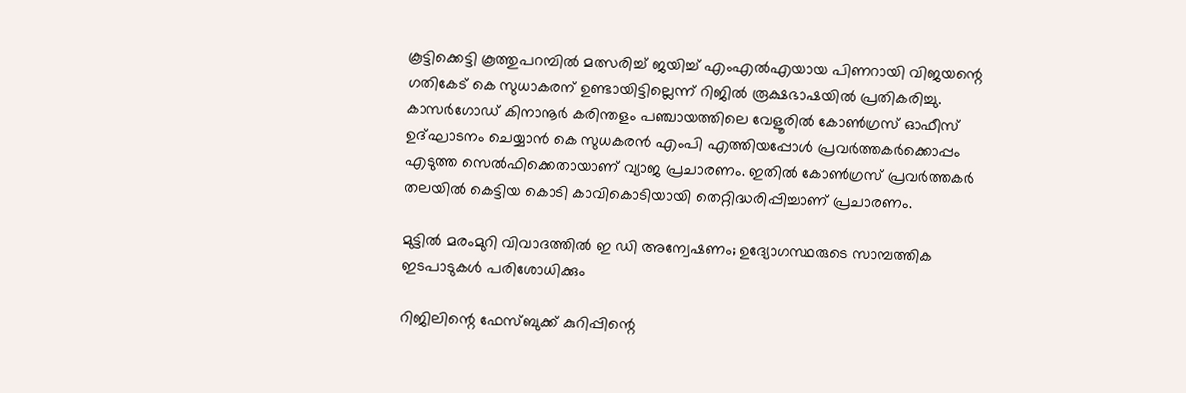കൂട്ടിക്കെട്ടി കൂത്തുപറമ്പില്‍ മത്സരിച്ച് ജയിച്ച് എംഎല്‍എയായ പിണറായി വിജയന്റെ ഗതികേട് കെ സുധാകരന് ഉണ്ടായിട്ടില്ലെന്ന് റിജില്‍ രൂക്ഷഭാഷയില്‍ പ്രതികരിച്ചു. കാസര്‍ഗോഡ് കിനാനൂര്‍ കരിന്തളം പഞ്ചായത്തിലെ വേളൂരില്‍ കോണ്‍ഗ്രസ് ഓഫീസ് ഉദ്ഘാടനം ചെയ്യാന്‍ കെ സുധകരന്‍ എംപി എത്തിയപ്പോള്‍ പ്രവര്‍ത്തകര്‍ക്കൊപ്പം എടുത്ത സെല്‍ഫിക്കെതായാണ് വ്യാജ പ്രചാരണം. ഇതില്‍ കോണ്‍ഗ്രസ് പ്രവര്‍ത്തകര്‍ തലയില്‍ കെട്ടിയ കൊടി കാവികൊടിയായി തെറ്റിദ്ധരിപ്പിച്ചാണ് പ്രചാരണം.

മുട്ടില്‍ മരംമുറി വിവാദത്തില്‍ ഇ ഡി അന്വേഷണം; ഉദ്യോഗസ്ഥരുടെ സാമ്പത്തിക ഇടപാടുകള്‍ പരിശോധിക്കും

റിജിലിന്റെ ഫേസ്ബുക്ക് കുറിപ്പിന്റെ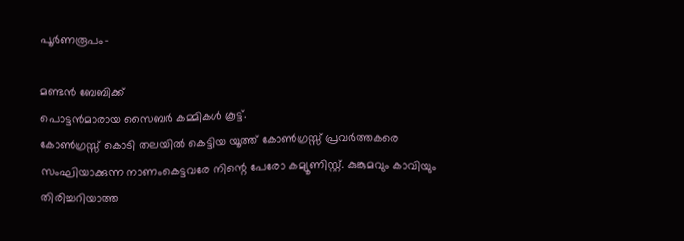പൂര്‍ണരൂപം-

മണ്ടന്‍ ബേബിക്ക്
പൊട്ടന്‍മാരായ സൈബര്‍ കമ്മികള്‍ കൂട്ട്.
കോണ്‍ഗ്രസ്സ് കൊടി തലയില്‍ കെട്ടിയ യൂത്ത് കോണ്‍ഗ്രസ്സ് പ്രവര്‍ത്തകരെ സംഘിയാക്കുന്ന നാണംകെട്ടവരേ നിന്റെ പേരോ കമ്യൂണിസ്റ്റ്. കുങ്കുമവും കാവിയും തിരിച്ചറിയാത്ത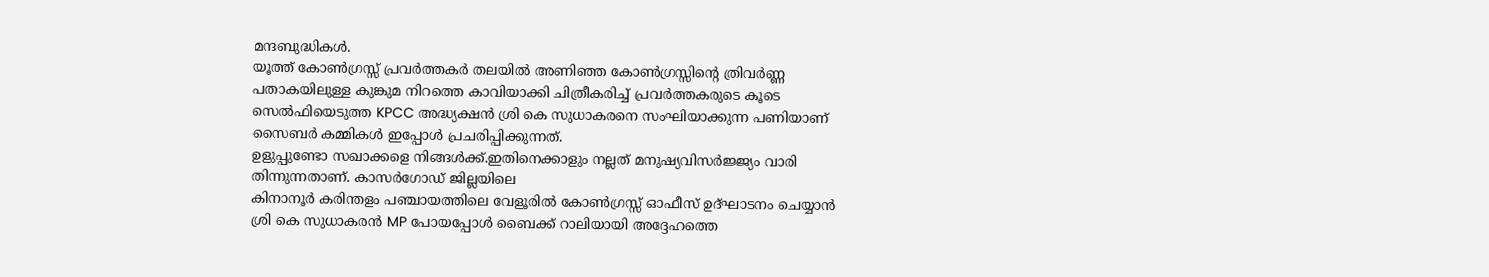മന്ദബുദ്ധികള്‍.
യൂത്ത് കോണ്‍ഗ്രസ്സ് പ്രവര്‍ത്തകര്‍ തലയില്‍ അണിഞ്ഞ കോണ്‍ഗ്രസ്സിന്റെ ത്രിവര്‍ണ്ണ പതാകയിലുള്ള കുങ്കുമ നിറത്തെ കാവിയാക്കി ചിത്രീകരിച്ച് പ്രവര്‍ത്തകരുടെ കൂടെ സെല്‍ഫിയെടുത്ത KPCC അദ്ധ്യക്ഷന്‍ ശ്രി കെ സുധാകരനെ സംഘിയാക്കുന്ന പണിയാണ് സൈബര്‍ കമ്മികള്‍ ഇപ്പോള്‍ പ്രചരിപ്പിക്കുന്നത്.
ഉളുപ്പുണ്ടോ സഖാക്കളെ നിങ്ങള്‍ക്ക്.ഇതിനെക്കാളും നല്ലത് മനുഷ്യവിസര്‍ജ്ജ്യം വാരി തിന്നുന്നതാണ്. കാസര്‍ഗോഡ് ജില്ലയിലെ
കിനാനൂര്‍ കരിന്തളം പഞ്ചായത്തിലെ വേളൂരില്‍ കോണ്‍ഗ്രസ്സ് ഓഫീസ് ഉദ്ഘാടനം ചെയ്യാന്‍ ശ്രി കെ സുധാകരന്‍ MP പോയപ്പോള്‍ ബൈക്ക് റാലിയായി അദ്ദേഹത്തെ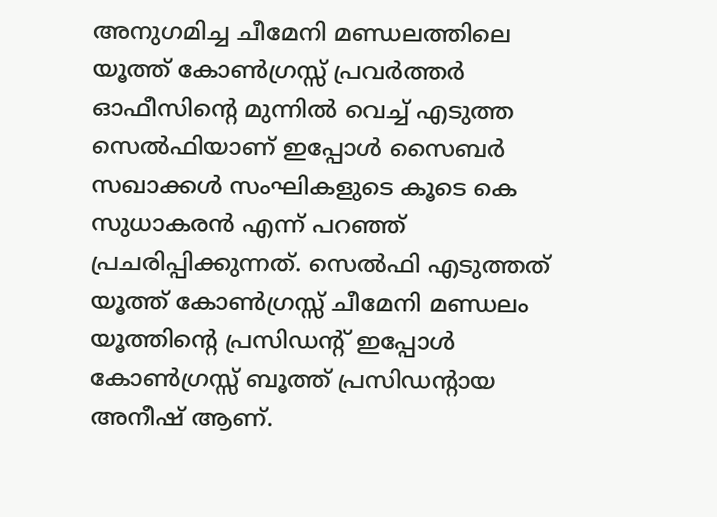അനുഗമിച്ച ചീമേനി മണ്ഡലത്തിലെ യൂത്ത് കോണ്‍ഗ്രസ്സ് പ്രവര്‍ത്തര്‍ ഓഫീസിന്റെ മുന്നില്‍ വെച്ച് എടുത്ത സെല്‍ഫിയാണ് ഇപ്പോള്‍ സൈബര്‍ സഖാക്കള്‍ സംഘികളുടെ കൂടെ കെ സുധാകരന്‍ എന്ന് പറഞ്ഞ് പ്രചരിപ്പിക്കുന്നത്. സെല്‍ഫി എടുത്തത്
യൂത്ത് കോണ്‍ഗ്രസ്സ് ചീമേനി മണ്ഡലം യൂത്തിന്റെ പ്രസിഡന്റ് ഇപ്പോള്‍ കോണ്‍ഗ്രസ്സ് ബൂത്ത് പ്രസിഡന്റായ അനീഷ് ആണ്.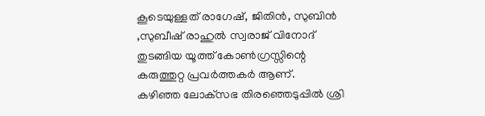കൂടെയുള്ളത് രാഗേഷ്, ജിതിന്‍, സുബിന്‍ ,സുബീഷ് രാഹുല്‍ സ്വരാജ് വിനോദ് തുടങ്ങിയ യൂത്ത് കോണ്‍ഗ്രസ്സിന്റെ കരുത്തുറ്റ പ്രവര്‍ത്തകര്‍ ആണ്.
കഴിഞ്ഞ ലോക്‌സഭ തിരഞ്ഞെടുപ്പില്‍ ശ്രി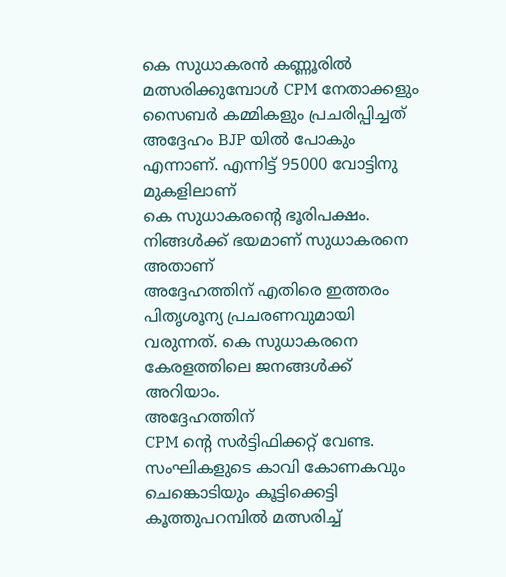കെ സുധാകരന്‍ കണ്ണൂരില്‍ മത്സരിക്കുമ്പോള്‍ CPM നേതാക്കളും സൈബര്‍ കമ്മികളും പ്രചരിപ്പിച്ചത് അദ്ദേഹം BJP യില്‍ പോകും എന്നാണ്. എന്നിട്ട് 95000 വോട്ടിനു മുകളിലാണ്
കെ സുധാകരന്റെ ഭൂരിപക്ഷം.
നിങ്ങള്‍ക്ക് ഭയമാണ് സുധാകരനെ അതാണ്
അദ്ദേഹത്തിന് എതിരെ ഇത്തരം
പിതൃശൂന്യ പ്രചരണവുമായി വരുന്നത്. കെ സുധാകരനെ കേരളത്തിലെ ജനങ്ങള്‍ക്ക് അറിയാം.
അദ്ദേഹത്തിന്
CPM ന്റെ സര്‍ട്ടിഫിക്കറ്റ് വേണ്ട.
സംഘികളുടെ കാവി കോണകവും ചെങ്കൊടിയും കൂട്ടിക്കെട്ടി കൂത്തുപറമ്പില്‍ മത്സരിച്ച്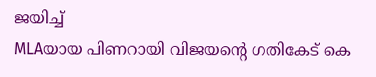ജയിച്ച്
MLAയായ പിണറായി വിജയന്റെ ഗതികേട് കെ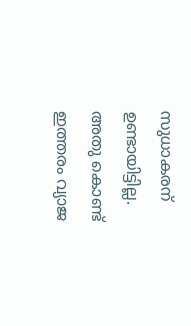സുധാകരന് ഉണ്ടായിട്ടില്ല.
അതു കൊണ്ട്
ഇത്തരം വ്യാജ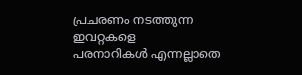പ്രചരണം നടത്തുന്ന ഇവറ്റകളെ
പരനാറികള്‍ എന്നല്ലാതെ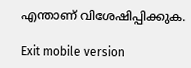എന്താണ് വിശേഷിപ്പിക്കുക.

Exit mobile version